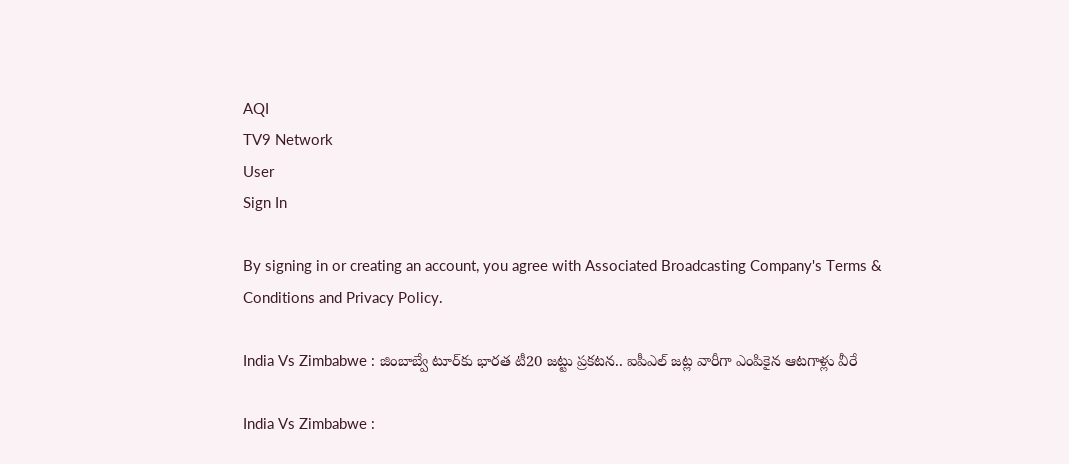AQI
TV9 Network
User
Sign In

By signing in or creating an account, you agree with Associated Broadcasting Company's Terms & Conditions and Privacy Policy.

India Vs Zimbabwe : జింబాబ్వే టూర్‌కు భారత టీ20 జట్టు ప్రకటన.. ఐపీఎల్ జట్ల వారీగా ఎంపికైన ఆటగాళ్లు వీరే

India Vs Zimbabwe :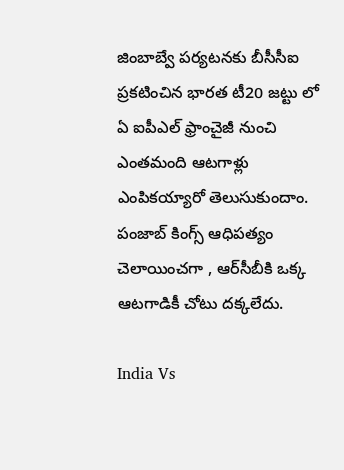జింబాబ్వే పర్యటనకు బీసీసీఐ ప్రకటించిన భారత టీ20 జట్టు లో ఏ ఐపీఎల్ ఫ్రాంచైజీ నుంచి ఎంతమంది ఆటగాళ్లు ఎంపికయ్యారో తెలుసుకుందాం. పంజాబ్ కింగ్స్ ఆధిపత్యం చెలాయించగా , ఆర్‌సీబీకి ఒక్క ఆటగాడికీ చోటు దక్కలేదు.

India Vs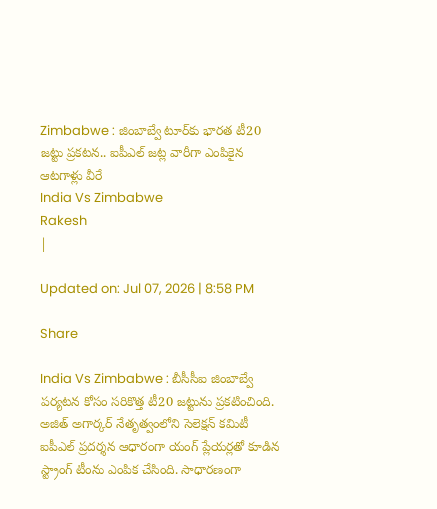Zimbabwe : జింబాబ్వే టూర్‌కు భారత టీ20 జట్టు ప్రకటన.. ఐపీఎల్ జట్ల వారీగా ఎంపికైన ఆటగాళ్లు వీరే
India Vs Zimbabwe
Rakesh
|

Updated on: Jul 07, 2026 | 8:58 PM

Share

India Vs Zimbabwe : బీసీసీఐ జింబాబ్వే పర్యటన కోసం సరికొత్త టీ20 జట్టును ప్రకటించింది. అజిత్ అగార్కర్ నేతృత్వంలోని సెలెక్షన్ కమిటీ ఐపీఎల్ ప్రదర్శన ఆధారంగా యంగ్ ప్లేయర్లతో కూడిన స్ట్రాంగ్ టీంను ఎంపిక చేసింది. సాధారణంగా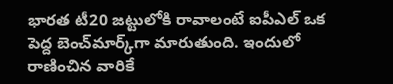భారత టీ20 జట్టులోకి రావాలంటే ఐపీఎల్ ఒక పెద్ద బెంచ్‌మార్క్‌గా మారుతుంది. ఇందులో రాణించిన వారికే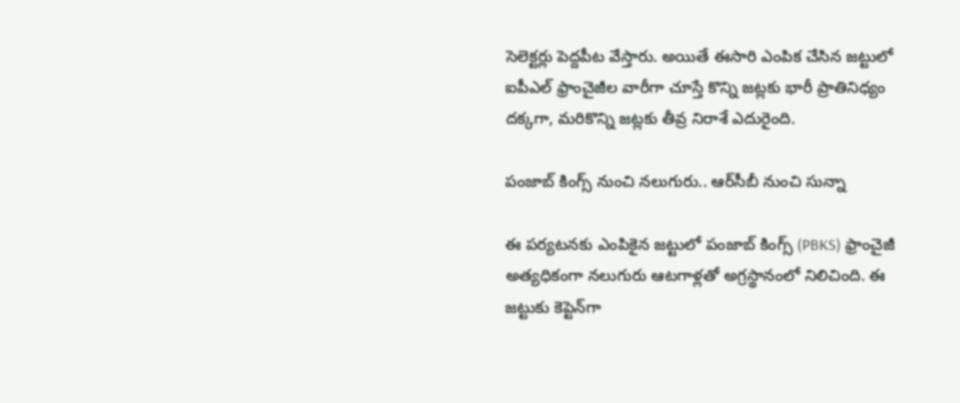సెలెక్టర్లు పెద్దపీట వేస్తారు. అయితే ఈసారి ఎంపిక చేసిన జట్టులో ఐపీఎల్ ఫ్రాంచైజీల వారీగా చూస్తే కొన్ని జట్లకు భారీ ప్రాతినిధ్యం దక్కగా, మరికొన్ని జట్లకు తీవ్ర నిరాశే ఎదురైంది.

పంజాబ్ కింగ్స్ నుంచి నలుగురు.. ఆర్‌సీబీ నుంచి సున్నా

ఈ పర్యటనకు ఎంపికైన జట్టులో పంజాబ్ కింగ్స్ (PBKS) ఫ్రాంచైజీ అత్యధికంగా నలుగురు ఆటగాళ్లతో అగ్రస్థానంలో నిలిచింది. ఈ జట్టుకు కెప్టెన్‌గా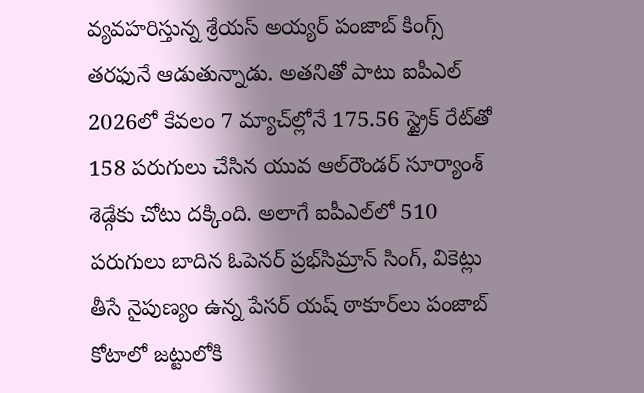వ్యవహరిస్తున్న శ్రేయస్ అయ్యర్ పంజాబ్ కింగ్స్ తరఫునే ఆడుతున్నాడు. అతనితో పాటు ఐపీఎల్ 2026లో కేవలం 7 మ్యాచ్‌ల్లోనే 175.56 స్ట్రైక్ రేట్‌తో 158 పరుగులు చేసిన యువ ఆల్‌రౌండర్ సూర్యాంశ్ శెడ్గేకు చోటు దక్కింది. అలాగే ఐపీఎల్‌లో 510 పరుగులు బాదిన ఓపెనర్ ప్రభ్‌సిమ్రాన్ సింగ్, వికెట్లు తీసే నైపుణ్యం ఉన్న పేసర్ యష్ ఠాకూర్‌లు పంజాబ్ కోటాలో జట్టులోకి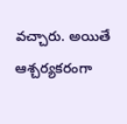వచ్చారు. అయితే ఆశ్చర్యకరంగా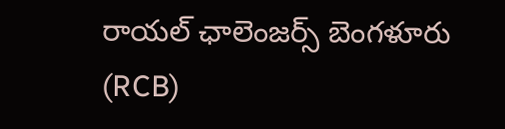రాయల్ ఛాలెంజర్స్ బెంగళూరు (RCB)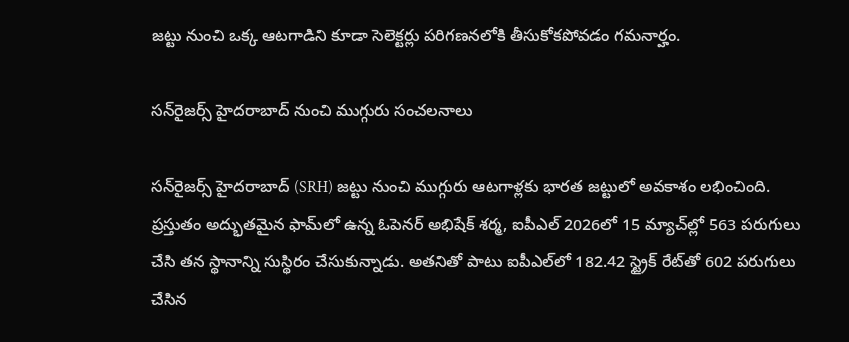జట్టు నుంచి ఒక్క ఆటగాడిని కూడా సెలెక్టర్లు పరిగణనలోకి తీసుకోకపోవడం గమనార్హం.

సన్‌రైజర్స్ హైదరాబాద్ నుంచి ముగ్గురు సంచలనాలు

సన్‌రైజర్స్ హైదరాబాద్ (SRH) జట్టు నుంచి ముగ్గురు ఆటగాళ్లకు భారత జట్టులో అవకాశం లభించింది. ప్రస్తుతం అద్భుతమైన ఫామ్‌లో ఉన్న ఓపెనర్ అభిషేక్ శర్మ, ఐపీఎల్ 2026లో 15 మ్యాచ్‌ల్లో 563 పరుగులు చేసి తన స్థానాన్ని సుస్థిరం చేసుకున్నాడు. అతనితో పాటు ఐపీఎల్‌లో 182.42 స్ట్రైక్ రేట్‌తో 602 పరుగులు చేసిన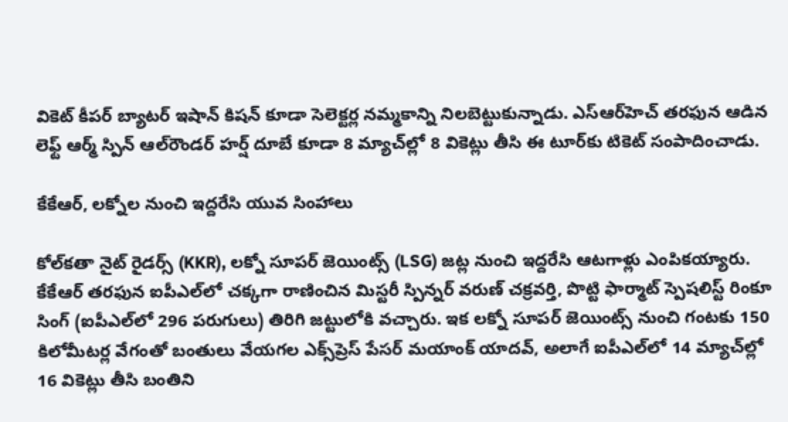వికెట్ కీపర్ బ్యాటర్ ఇషాన్ కిషన్ కూడా సెలెక్టర్ల నమ్మకాన్ని నిలబెట్టుకున్నాడు. ఎస్‌ఆర్‌హెచ్ తరఫున ఆడిన లెఫ్ట్ ఆర్మ్ స్పిన్ ఆల్‌రౌండర్ హర్ష్ దూబే కూడా 8 మ్యాచ్‌ల్లో 8 వికెట్లు తీసి ఈ టూర్‌కు టికెట్ సంపాదించాడు.

కేకేఆర్, లక్నోల నుంచి ఇద్దరేసి యువ సింహాలు

కోల్‌కతా నైట్ రైడర్స్ (KKR), లక్నో సూపర్ జెయింట్స్ (LSG) జట్ల నుంచి ఇద్దరేసి ఆటగాళ్లు ఎంపికయ్యారు. కేకేఆర్ తరఫున ఐపీఎల్‌లో చక్కగా రాణించిన మిస్టరీ స్పిన్నర్ వరుణ్ చక్రవర్తి, పొట్టి ఫార్మాట్ స్పెషలిస్ట్ రింకూ సింగ్ (ఐపీఎల్‌లో 296 పరుగులు) తిరిగి జట్టులోకి వచ్చారు. ఇక లక్నో సూపర్ జెయింట్స్ నుంచి గంటకు 150 కిలోమీటర్ల వేగంతో బంతులు వేయగల ఎక్స్‌ప్రెస్ పేసర్ మయాంక్ యాదవ్, అలాగే ఐపీఎల్‌లో 14 మ్యాచ్‌ల్లో 16 వికెట్లు తీసి బంతిని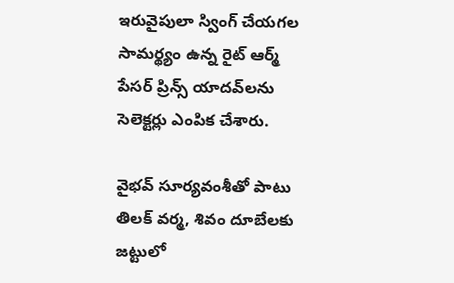ఇరువైపులా స్వింగ్ చేయగల సామర్థ్యం ఉన్న రైట్ ఆర్మ్ పేసర్ ప్రిన్స్ యాదవ్‌లను సెలెక్టర్లు ఎంపిక చేశారు.

వైభవ్ సూర్యవంశీతో పాటు తిలక్ వర్మ, శివం దూబేలకు జట్టులో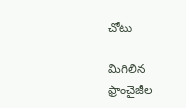చోటు

మిగిలిన ఫ్రాంచైజీల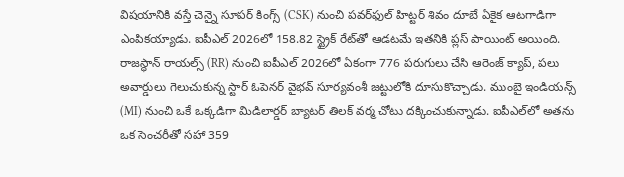విషయానికి వస్తే చెన్నై సూపర్ కింగ్స్ (CSK) నుంచి పవర్‌ఫుల్ హిట్టర్ శివం దూబే ఏకైక ఆటగాడిగా ఎంపికయ్యాడు. ఐపీఎల్ 2026లో 158.82 స్ట్రైక్ రేట్‌తో ఆడటమే ఇతనికి ప్లస్ పాయింట్ అయింది. రాజస్థాన్ రాయల్స్ (RR) నుంచి ఐపీఎల్ 2026లో ఏకంగా 776 పరుగులు చేసి ఆరెంజ్ క్యాప్, పలు అవార్డులు గెలుచుకున్న స్టార్ ఓపెనర్ వైభవ్ సూర్యవంశీ జట్టులోకి దూసుకొచ్చాడు. ముంబై ఇండియన్స్ (MI) నుంచి ఒకే ఒక్కడిగా మిడిలార్డర్ బ్యాటర్ తిలక్ వర్మ చోటు దక్కించుకున్నాడు. ఐపీఎల్‌లో అతను ఒక సెంచరీతో సహా 359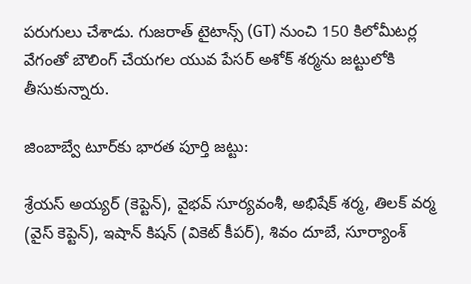పరుగులు చేశాడు. గుజరాత్ టైటాన్స్ (GT) నుంచి 150 కిలోమీటర్ల వేగంతో బౌలింగ్ చేయగల యువ పేసర్ అశోక్ శర్మను జట్టులోకి తీసుకున్నారు.

జింబాబ్వే టూర్‌కు భారత పూర్తి జట్టు:

శ్రేయస్ అయ్యర్ (కెప్టెన్), వైభవ్ సూర్యవంశీ, అభిషేక్ శర్మ, తిలక్ వర్మ (వైస్ కెప్టెన్), ఇషాన్ కిషన్ (వికెట్ కీపర్), శివం దూబే, సూర్యాంశ్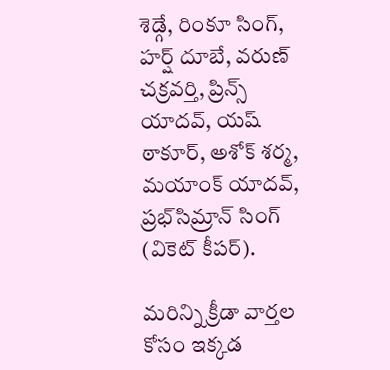శెడ్గే, రింకూ సింగ్, హర్ష్ దూబే, వరుణ్ చక్రవర్తి, ప్రిన్స్ యాదవ్, యష్ ఠాకూర్, అశోక్ శర్మ, మయాంక్ యాదవ్, ప్రభ్‌సిమ్రాన్ సింగ్ (వికెట్ కీపర్).

మరిన్ని క్రీడా వార్తల కోసం ఇక్కడ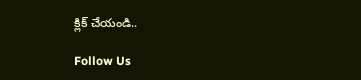క్లిక్ చేయండి..

Follow Us